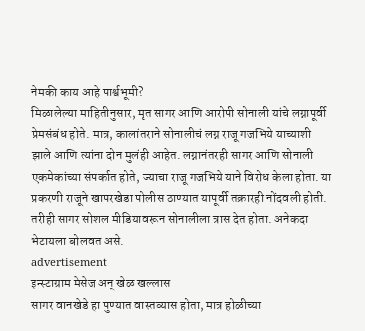नेमकी काय आहे पार्श्वभूमी?
मिळालेल्या माहितीनुसार, मृत सागर आणि आरोपी सोनाली यांचे लग्नापूर्वी प्रेमसंबंध होते. मात्र, कालांतराने सोनालीचं लग्न राजू गजभिये याच्याशी झाले आणि त्यांना दोन मुलंही आहेत. लग्नानंतरही सागर आणि सोनाली एकमेकांच्या संपर्कात होते, ज्याचा राजू गजभिये याने विरोध केला होता. या प्रकरणी राजूने खापरखेडा पोलीस ठाण्यात यापूर्वी तक्रारही नोंदवली होती. तरीही सागर सोशल मीडियावरून सोनालीला त्रास देत होता. अनेकदा भेटायला बोलवत असे.
advertisement
इन्स्टाग्राम मेसेज अन् खेळ खल्लास
सागर वानखेडे हा पुण्यात वास्तव्यास होता, मात्र होळीच्या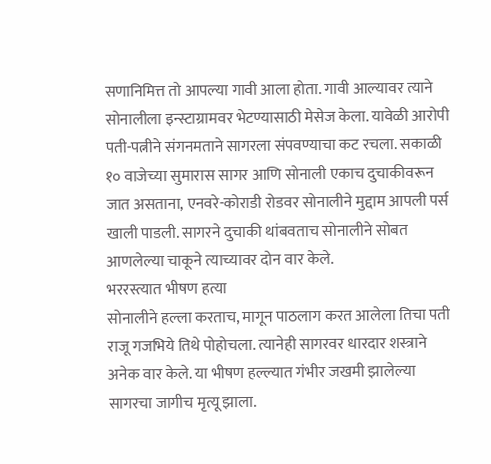सणानिमित्त तो आपल्या गावी आला होता. गावी आल्यावर त्याने सोनालीला इन्स्टाग्रामवर भेटण्यासाठी मेसेज केला. यावेळी आरोपी पती-पत्नीने संगनमताने सागरला संपवण्याचा कट रचला. सकाळी १० वाजेच्या सुमारास सागर आणि सोनाली एकाच दुचाकीवरून जात असताना, एनवरे-कोराडी रोडवर सोनालीने मुद्दाम आपली पर्स खाली पाडली. सागरने दुचाकी थांबवताच सोनालीने सोबत आणलेल्या चाकूने त्याच्यावर दोन वार केले.
भररस्त्यात भीषण हत्या
सोनालीने हल्ला करताच, मागून पाठलाग करत आलेला तिचा पती राजू गजभिये तिथे पोहोचला. त्यानेही सागरवर धारदार शस्त्राने अनेक वार केले. या भीषण हल्ल्यात गंभीर जखमी झालेल्या सागरचा जागीच मृत्यू झाला.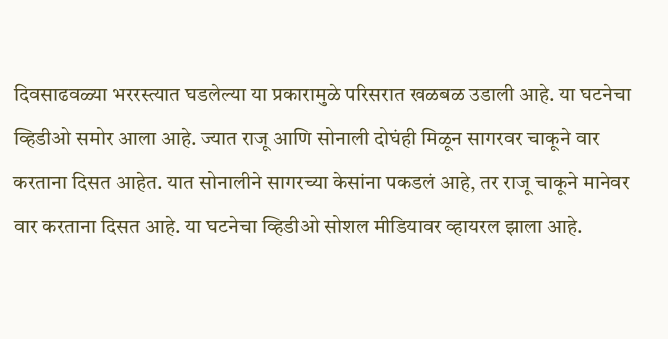दिवसाढवळ्या भररस्त्यात घडलेल्या या प्रकारामुळे परिसरात खळबळ उडाली आहे. या घटनेचा व्हिडीओ समोर आला आहे. ज्यात राजू आणि सोनाली दोघंही मिळून सागरवर चाकूने वार करताना दिसत आहेत. यात सोनालीने सागरच्या केसांना पकडलं आहे, तर राजू चाकूने मानेवर वार करताना दिसत आहे. या घटनेचा व्हिडीओ सोशल मीडियावर व्हायरल झाला आहे.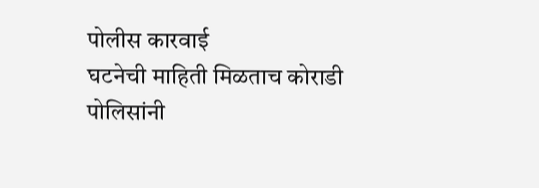पोलीस कारवाई
घटनेची माहिती मिळताच कोराडी पोलिसांनी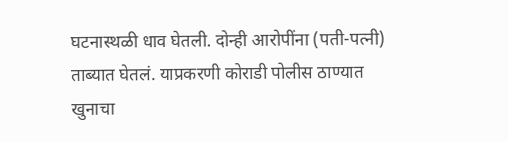घटनास्थळी धाव घेतली. दोन्ही आरोपींना (पती-पत्नी) ताब्यात घेतलं. याप्रकरणी कोराडी पोलीस ठाण्यात खुनाचा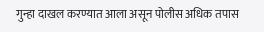गुन्हा दाखल करण्यात आला असून पोलीस अधिक तपास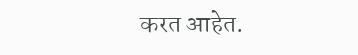करत आहेत.